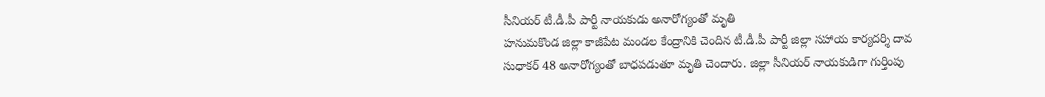సీనియర్ టీ.డీ.పీ పార్టీ నాయకుడు అనారోగ్యంతో మృతి
హనుమకొండ జిల్లా కాజీపేట మండల కేంద్రానికి చెందిన టీ.డీ.పీ పార్టీ జిల్లా సహాయ కార్యదర్శి దావ సుధాకర్ 48 అనారోగ్యంతో బాధపడుతూ మృతి చెందారు. జిల్లా సీనియర్ నాయకుడిగా గుర్తింపు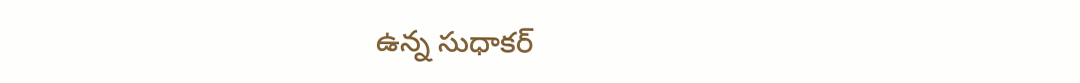ఉన్న సుధాకర్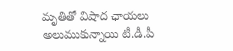మృతితో విషాద ఛాయలు అలుముకున్నాయి టీ.డీ.పీ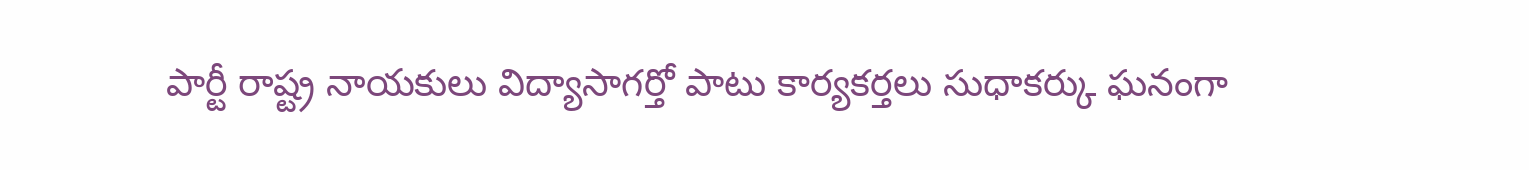పార్టీ రాష్ట్ర నాయకులు విద్యాసాగర్తో పాటు కార్యకర్తలు సుధాకర్కు ఘనంగా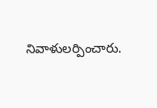నివాళులర్పించారు.